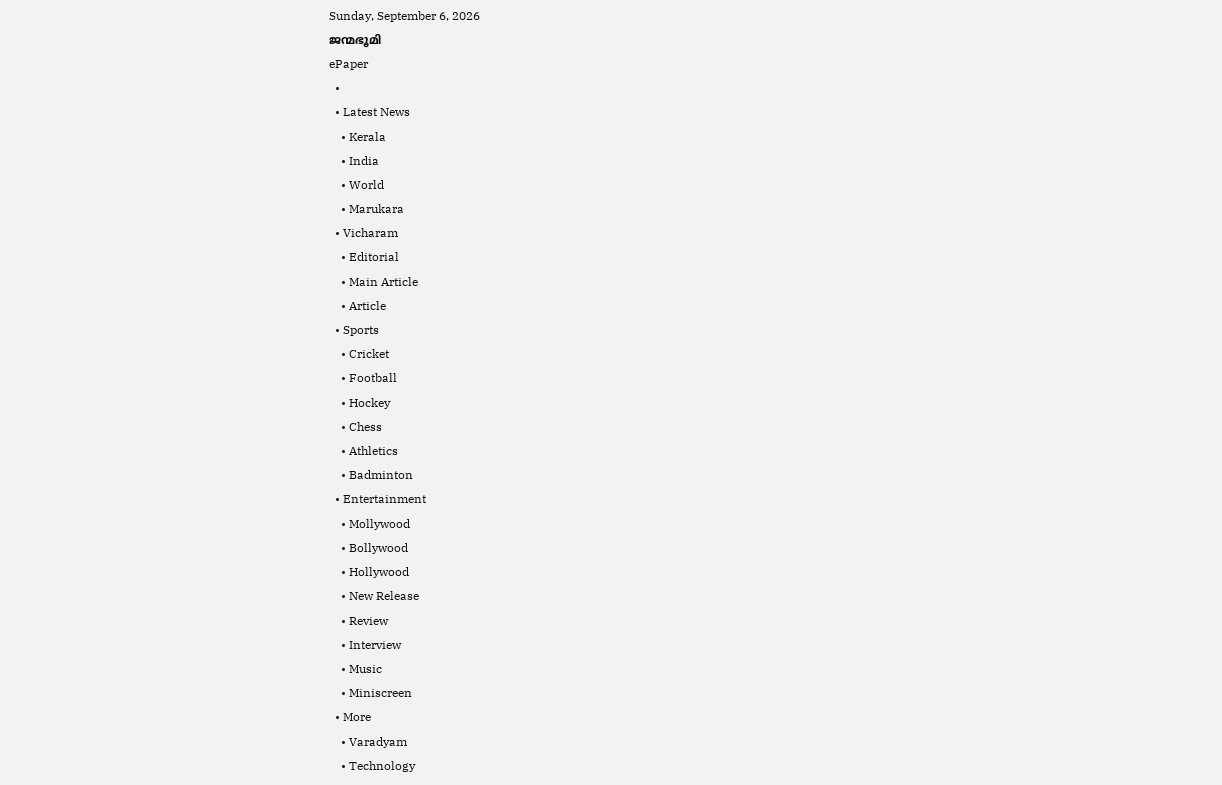Sunday, September 6, 2026
ജന്മഭൂമി
ePaper
  •
  • Latest News
    • Kerala
    • India
    • World
    • Marukara
  • Vicharam
    • Editorial
    • Main Article
    • Article
  • Sports
    • Cricket
    • Football
    • Hockey
    • Chess
    • Athletics
    • Badminton
  • Entertainment
    • Mollywood
    • Bollywood
    • Hollywood
    • New Release
    • Review
    • Interview
    • Music
    • Miniscreen
  • More
    • Varadyam
    • Technology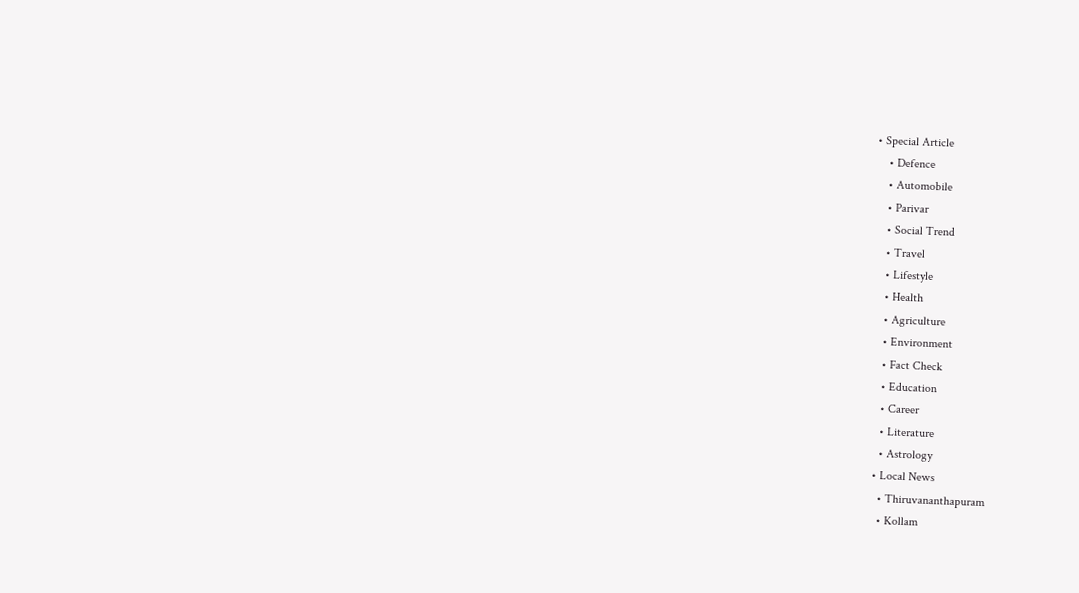• Special Article
    • Defence
    • Automobile
    • Parivar
    • Social Trend
    • Travel
    • Lifestyle
    • Health
    • Agriculture
    • Environment
    • Fact Check
    • Education
    • Career
    • Literature
    • Astrology
  • Local News
    • Thiruvananthapuram
    • Kollam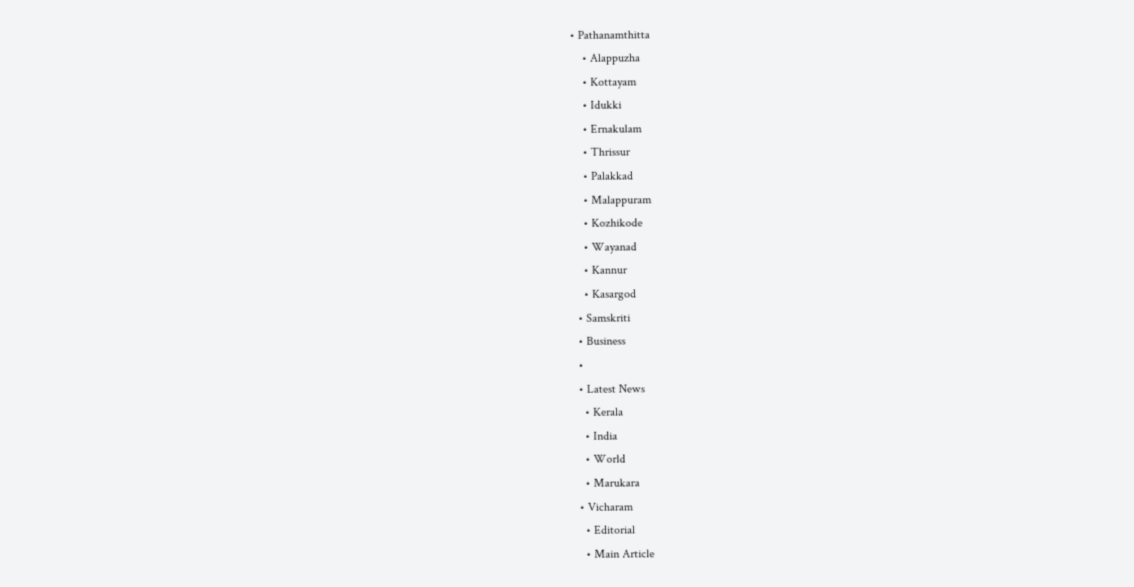• Pathanamthitta
    • Alappuzha
    • Kottayam
    • Idukki
    • Ernakulam
    • Thrissur
    • Palakkad
    • Malappuram
    • Kozhikode
    • Wayanad
    • Kannur
    • Kasargod
  • Samskriti
  • Business
  •
  • Latest News
    • Kerala
    • India
    • World
    • Marukara
  • Vicharam
    • Editorial
    • Main Article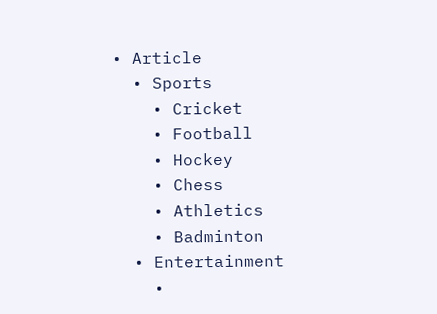• Article
  • Sports
    • Cricket
    • Football
    • Hockey
    • Chess
    • Athletics
    • Badminton
  • Entertainment
    •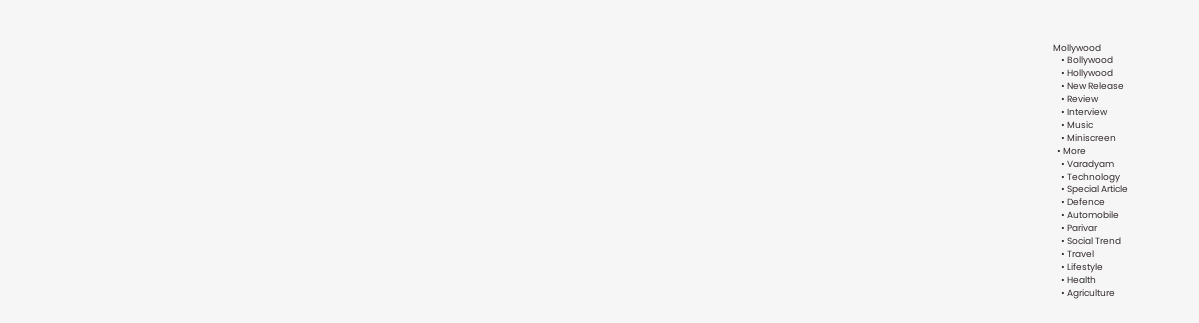Mollywood
    • Bollywood
    • Hollywood
    • New Release
    • Review
    • Interview
    • Music
    • Miniscreen
  • More
    • Varadyam
    • Technology
    • Special Article
    • Defence
    • Automobile
    • Parivar
    • Social Trend
    • Travel
    • Lifestyle
    • Health
    • Agriculture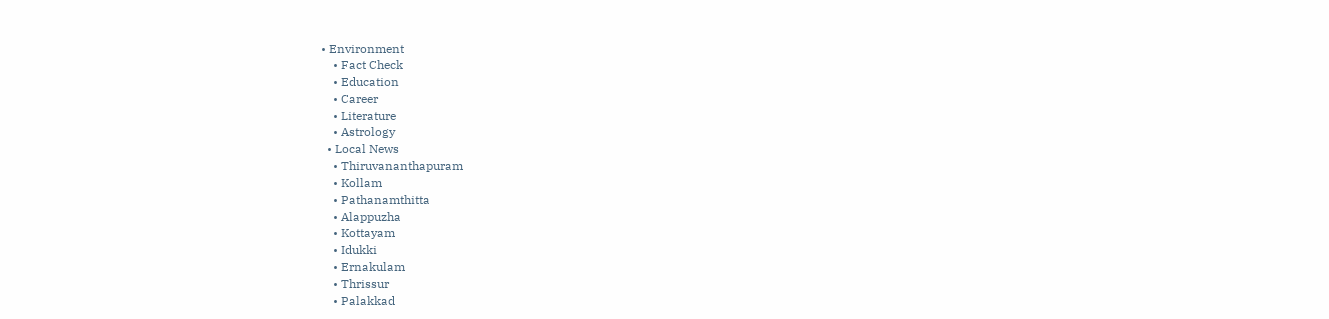• Environment
    • Fact Check
    • Education
    • Career
    • Literature
    • Astrology
  • Local News
    • Thiruvananthapuram
    • Kollam
    • Pathanamthitta
    • Alappuzha
    • Kottayam
    • Idukki
    • Ernakulam
    • Thrissur
    • Palakkad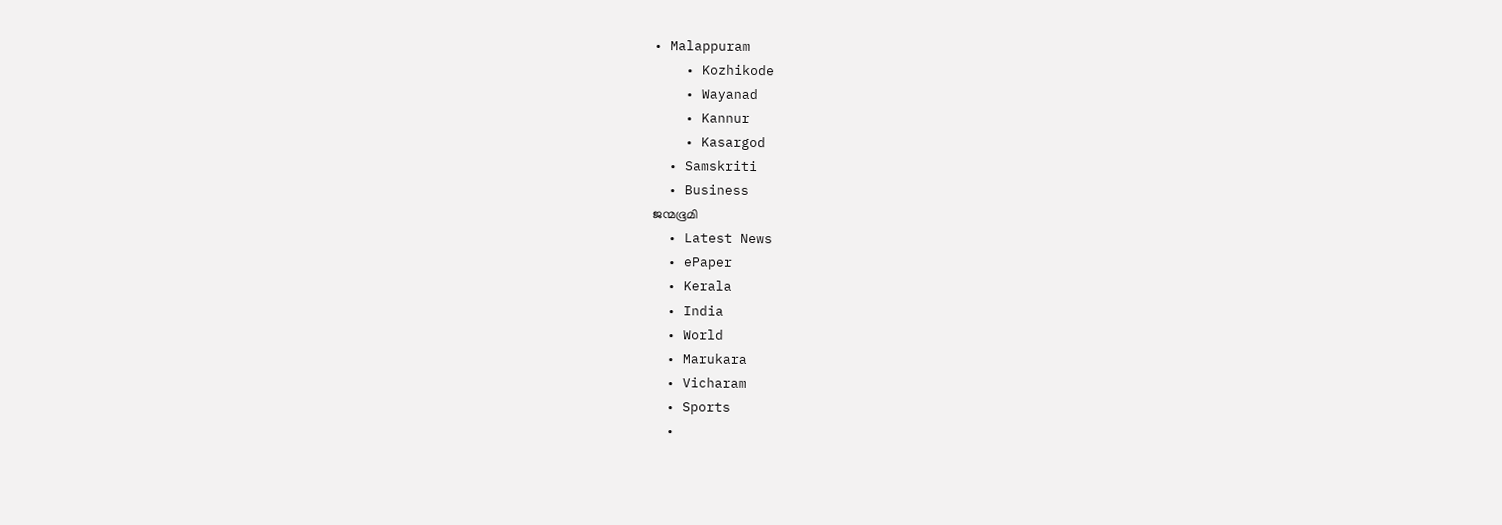• Malappuram
    • Kozhikode
    • Wayanad
    • Kannur
    • Kasargod
  • Samskriti
  • Business
ജന്മഭൂമി
  • Latest News
  • ePaper
  • Kerala
  • India
  • World
  • Marukara
  • Vicharam
  • Sports
  •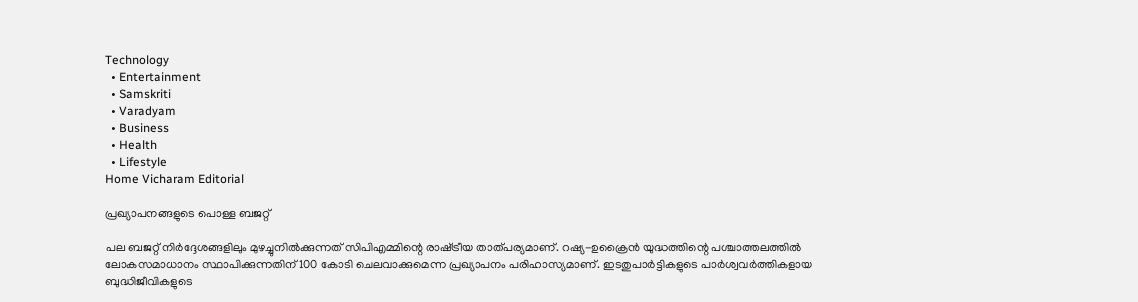Technology
  • Entertainment
  • Samskriti
  • Varadyam
  • Business
  • Health
  • Lifestyle
Home Vicharam Editorial

പ്രഖ്യാപനങ്ങളുടെ പൊള്ള ബജറ്റ്

പല ബജറ്റ് നിര്‍ദ്ദേശങ്ങളിലും മുഴച്ചുനില്‍ക്കുന്നത് സിപിഎമ്മിന്റെ രാഷ്‌ട്രീയ താത്പര്യമാണ്. റഷ്യ-ഉക്രൈന്‍ യുദ്ധത്തിന്റെ പശ്ചാത്തലത്തില്‍ ലോകസമാധാനം സ്ഥാപിക്കുന്നതിന് 100 കോടി ചെലവാക്കുമെന്ന പ്രഖ്യാപനം പരിഹാസ്യമാണ്. ഇടതുപാര്‍ട്ടികളുടെ പാര്‍ശ്വവര്‍ത്തികളായ ബുദ്ധിജീവികളുടെ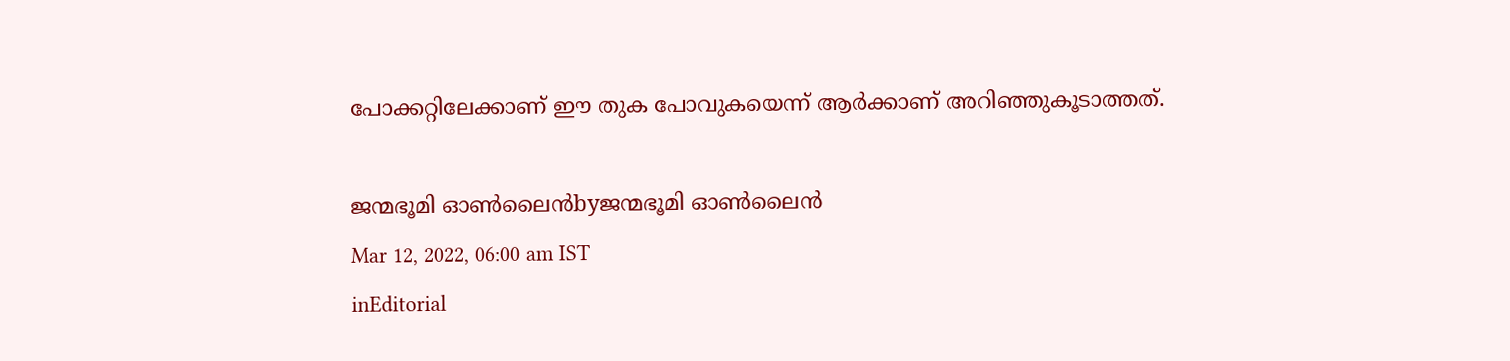പോക്കറ്റിലേക്കാണ് ഈ തുക പോവുകയെന്ന് ആര്‍ക്കാണ് അറിഞ്ഞുകൂടാത്തത്.

ജന്മഭൂമി ഓണ്‍ലൈന്‍byജന്മഭൂമി ഓണ്‍ലൈന്‍
Mar 12, 2022, 06:00 am IST
inEditorial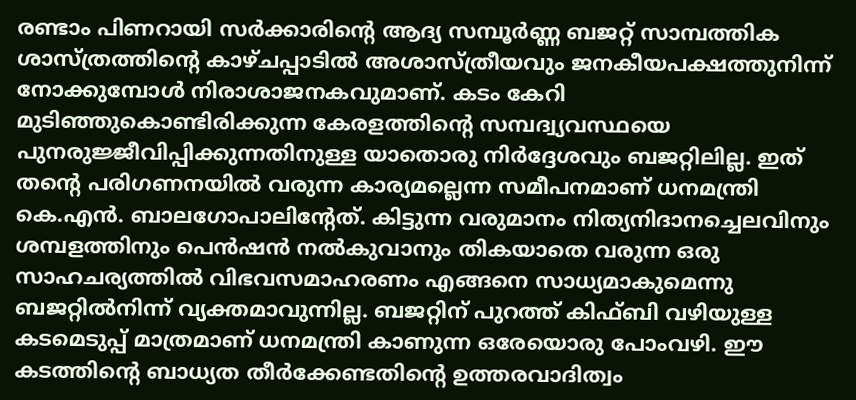രണ്ടാം പിണറായി സര്‍ക്കാരിന്റെ ആദ്യ സമ്പൂര്‍ണ്ണ ബജറ്റ് സാമ്പത്തിക ശാസ്ത്രത്തിന്റെ കാഴ്ചപ്പാടില്‍ അശാസ്ത്രീയവും ജനകീയപക്ഷത്തുനിന്ന് നോക്കുമ്പോള്‍ നിരാശാജനകവുമാണ്. കടം കേറി മുടിഞ്ഞുകൊണ്ടിരിക്കുന്ന കേരളത്തിന്റെ സമ്പദ്വ്യവസ്ഥയെ പുനരുജ്ജീവിപ്പിക്കുന്നതിനുള്ള യാതൊരു നിര്‍ദ്ദേശവും ബജറ്റിലില്ല. ഇത് തന്റെ പരിഗണനയില്‍ വരുന്ന കാര്യമല്ലെന്ന സമീപനമാണ് ധനമന്ത്രി കെ.എന്‍. ബാലഗോപാലിന്റേത്. കിട്ടുന്ന വരുമാനം നിത്യനിദാനച്ചെലവിനും ശമ്പളത്തിനും പെന്‍ഷന്‍ നല്‍കുവാനും തികയാതെ വരുന്ന ഒരു സാഹചര്യത്തില്‍ വിഭവസമാഹരണം എങ്ങനെ സാധ്യമാകുമെന്നു ബജറ്റില്‍നിന്ന് വ്യക്തമാവുന്നില്ല. ബജറ്റിന് പുറത്ത് കിഫ്ബി വഴിയുള്ള കടമെടുപ്പ് മാത്രമാണ് ധനമന്ത്രി കാണുന്ന ഒരേയൊരു പോംവഴി. ഈ കടത്തിന്റെ ബാധ്യത തീര്‍ക്കേണ്ടതിന്റെ ഉത്തരവാദിത്വം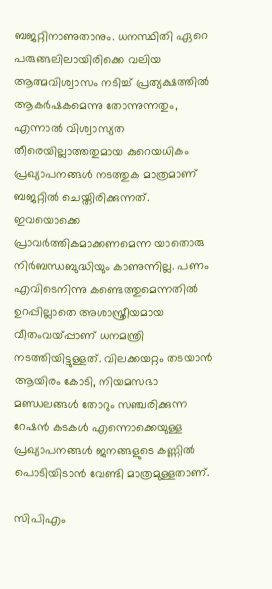ബജറ്റിനാണുതാനും. ധനസ്ഥിതി ഏറെ പരുങ്ങലിലായിരിക്കെ വലിയ ആത്മവിശ്വാസം നടിച്ച് പ്രത്യക്ഷത്തില്‍ ആകര്‍ഷകമെന്നു തോന്നുന്നതും, എന്നാല്‍ വിശ്വാസ്യത തീരെയില്ലാത്തതുമായ കുറെയധികം പ്രഖ്യാപനങ്ങള്‍ നടത്തുക മാത്രമാണ് ബജറ്റില്‍ ചെയ്തിരിക്കുന്നത്. ഇവയൊക്കെ പ്രാവര്‍ത്തികമാക്കണമെന്ന യാതൊരു നിര്‍ബന്ധബുദ്ധിയും കാണുന്നില്ല. പണം എവിടെനിന്നു കണ്ടെത്തുമെന്നതില്‍ ഉറപ്പില്ലാതെ അശാസ്ത്രീയമായ വീതംവയ്‌പ്പാണ് ധനമന്ത്രി നടത്തിയിട്ടുള്ളത്. വിലക്കയറ്റം തടയാന്‍ ആയിരം കോടി, നിയമസഭാ മണ്ഡലങ്ങള്‍ തോറും സഞ്ചരിക്കുന്ന റേഷന്‍ കടകള്‍ എന്നൊക്കെയുള്ള പ്രഖ്യാപനങ്ങള്‍ ജനങ്ങളുടെ കണ്ണില്‍ പൊടിയിടാന്‍ വേണ്ടി മാത്രമുള്ളതാണ്.

സിപിഎം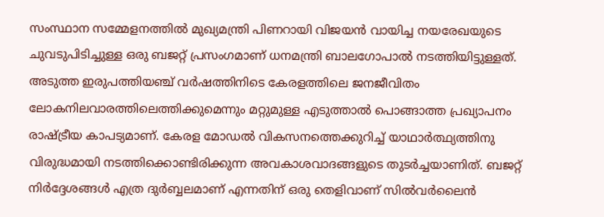സംസ്ഥാന സമ്മേളനത്തില്‍ മുഖ്യമന്ത്രി പിണറായി വിജയന്‍ വായിച്ച നയരേഖയുടെ ചുവടുപിടിച്ചുള്ള ഒരു ബജറ്റ് പ്രസംഗമാണ് ധനമന്ത്രി ബാലഗോപാല്‍ നടത്തിയിട്ടുള്ളത്. അടുത്ത ഇരുപത്തിയഞ്ച് വര്‍ഷത്തിനിടെ കേരളത്തിലെ ജനജീവിതം ലോകനിലവാരത്തിലെത്തിക്കുമെന്നും മറ്റുമുള്ള എടുത്താല്‍ പൊങ്ങാത്ത പ്രഖ്യാപനം രാഷ്‌ട്രീയ കാപട്യമാണ്. കേരള മോഡല്‍ വികസനത്തെക്കുറിച്ച് യാഥാര്‍ത്ഥ്യത്തിനു വിരുദ്ധമായി നടത്തിക്കൊണ്ടിരിക്കുന്ന അവകാശവാദങ്ങളുടെ തുടര്‍ച്ചയാണിത്. ബജറ്റ് നിര്‍ദ്ദേശങ്ങള്‍ എത്ര ദുര്‍ബ്ബലമാണ് എന്നതിന് ഒരു തെളിവാണ് സില്‍വര്‍ലൈന്‍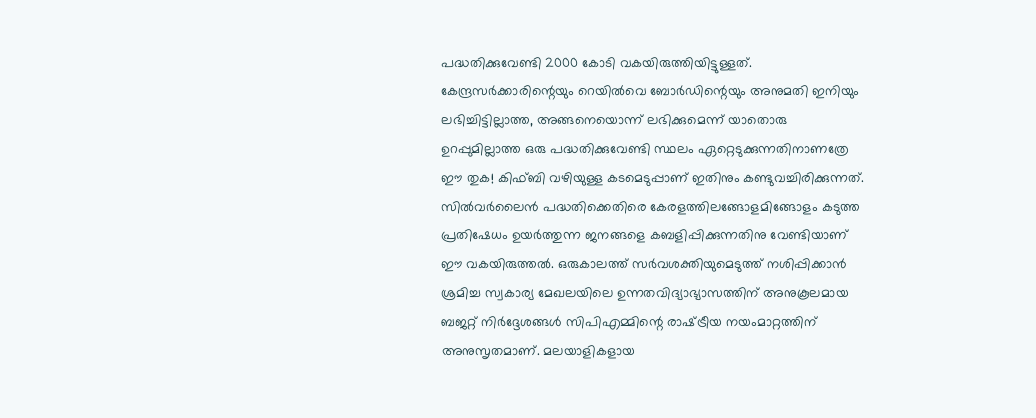പദ്ധതിക്കുവേണ്ടി 2000 കോടി വകയിരുത്തിയിട്ടുള്ളത്. കേന്ദ്രസര്‍ക്കാരിന്റെയും റെയില്‍വെ ബോര്‍ഡിന്റെയും അനുമതി ഇനിയും ലഭിച്ചിട്ടില്ലാത്ത, അങ്ങനെയൊന്ന് ലഭിക്കുമെന്ന് യാതൊരു ഉറപ്പുമില്ലാത്ത ഒരു പദ്ധതിക്കുവേണ്ടി സ്ഥലം ഏറ്റെടുക്കുന്നതിനാണത്രേ ഈ തുക! കിഫ്ബി വഴിയുള്ള കടമെടുപ്പാണ് ഇതിനും കണ്ടുവച്ചിരിക്കുന്നത്.  സില്‍വര്‍ലൈന്‍ പദ്ധതിക്കെതിരെ കേരളത്തിലങ്ങോളമിങ്ങോളം കടുത്ത പ്രതിഷേധം ഉയര്‍ത്തുന്ന ജനങ്ങളെ കബളിപ്പിക്കുന്നതിനു വേണ്ടിയാണ് ഈ വകയിരുത്തല്‍. ഒരുകാലത്ത് സര്‍വശക്തിയുമെടുത്ത് നശിപ്പിക്കാന്‍ ശ്രമിച്ച സ്വകാര്യ മേഖലയിലെ ഉന്നതവിദ്യാഭ്യാസത്തിന് അനുകൂലമായ ബജറ്റ് നിര്‍ദ്ദേശങ്ങള്‍ സിപിഎമ്മിന്റെ രാഷ്‌ട്രീയ നയംമാറ്റത്തിന് അനുസൃതമാണ്. മലയാളികളായ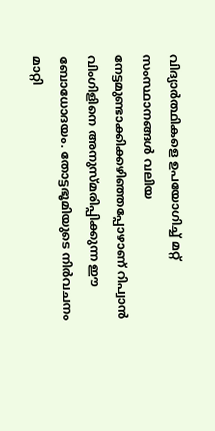വിദ്യാര്‍ത്ഥികളെ ഉപയോഗിച്ച് മറ്റ് സംസ്ഥാനങ്ങള്‍ വലിയ നേട്ടമുണ്ടാക്കിക്കഴിഞ്ഞപ്പോഴാണ് റിപ്വാന്‍ വിംഗിളിനെ അനുസ്മരിപ്പിക്കുന്ന ഈ ബോധോദയം. തോട്ടഭൂമിയുടെ നിര്‍വചനം മാറ്റി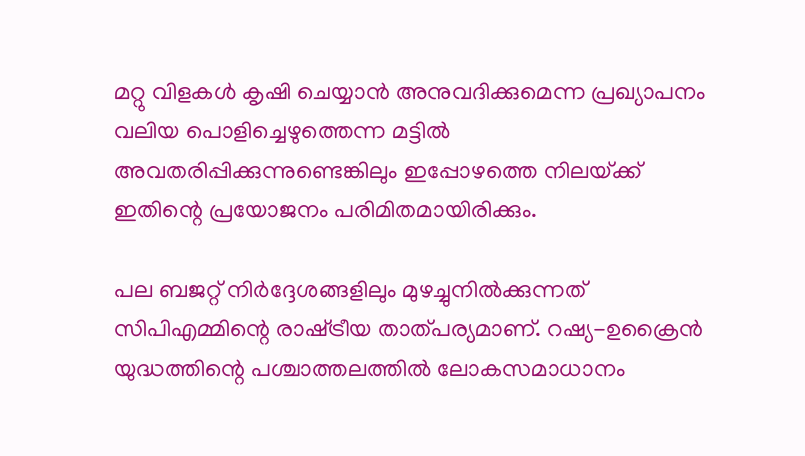മറ്റു വിളകള്‍ കൃഷി ചെയ്യാന്‍ അനുവദിക്കുമെന്ന പ്രഖ്യാപനം വലിയ പൊളിച്ചെഴുത്തെന്ന മട്ടില്‍ അവതരിപ്പിക്കുന്നുണ്ടെങ്കിലും ഇപ്പോഴത്തെ നിലയ്‌ക്ക് ഇതിന്റെ പ്രയോജനം പരിമിതമായിരിക്കും.

പല ബജറ്റ് നിര്‍ദ്ദേശങ്ങളിലും മുഴച്ചുനില്‍ക്കുന്നത് സിപിഎമ്മിന്റെ രാഷ്‌ട്രീയ താത്പര്യമാണ്. റഷ്യ-ഉക്രൈന്‍ യുദ്ധത്തിന്റെ പശ്ചാത്തലത്തില്‍ ലോകസമാധാനം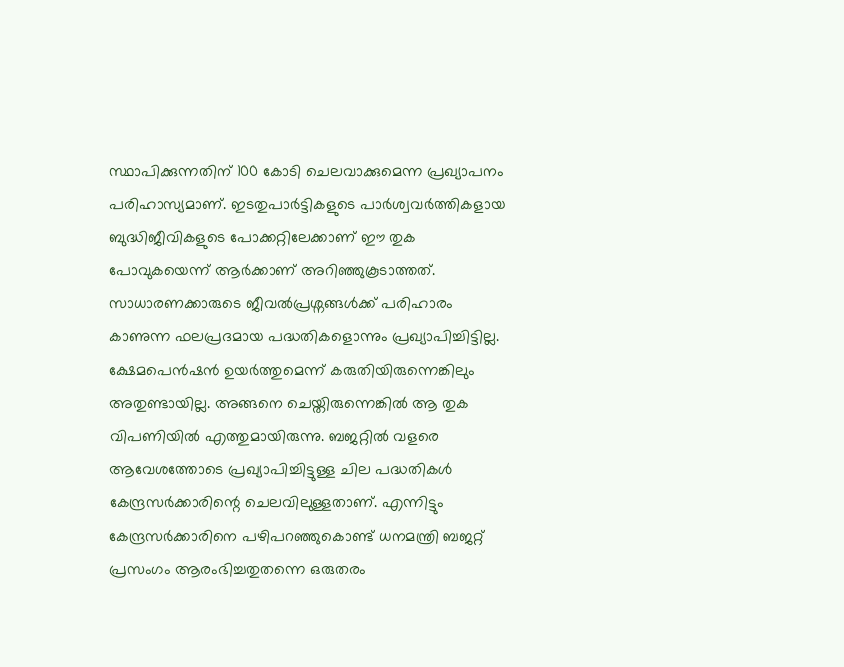സ്ഥാപിക്കുന്നതിന് 100 കോടി ചെലവാക്കുമെന്ന പ്രഖ്യാപനം പരിഹാസ്യമാണ്. ഇടതുപാര്‍ട്ടികളുടെ പാര്‍ശ്വവര്‍ത്തികളായ ബുദ്ധിജീവികളുടെ പോക്കറ്റിലേക്കാണ് ഈ തുക പോവുകയെന്ന് ആര്‍ക്കാണ് അറിഞ്ഞുകൂടാത്തത്. സാധാരണക്കാരുടെ ജീവല്‍പ്രശ്നങ്ങള്‍ക്ക് പരിഹാരം കാണുന്ന ഫലപ്രദമായ പദ്ധതികളൊന്നും പ്രഖ്യാപിച്ചിട്ടില്ല. ക്ഷേമപെന്‍ഷന്‍ ഉയര്‍ത്തുമെന്ന് കരുതിയിരുന്നെങ്കിലും അതുണ്ടായില്ല. അങ്ങനെ ചെയ്തിരുന്നെങ്കില്‍ ആ തുക വിപണിയില്‍ എത്തുമായിരുന്നു. ബജറ്റില്‍ വളരെ ആവേശത്തോടെ പ്രഖ്യാപിച്ചിട്ടുള്ള ചില പദ്ധതികള്‍ കേന്ദ്രസര്‍ക്കാരിന്റെ ചെലവിലുള്ളതാണ്. എന്നിട്ടും കേന്ദ്രസര്‍ക്കാരിനെ പഴിപറഞ്ഞുകൊണ്ട് ധനമന്ത്രി ബജറ്റ് പ്രസംഗം ആരംഭിച്ചതുതന്നെ ഒരുതരം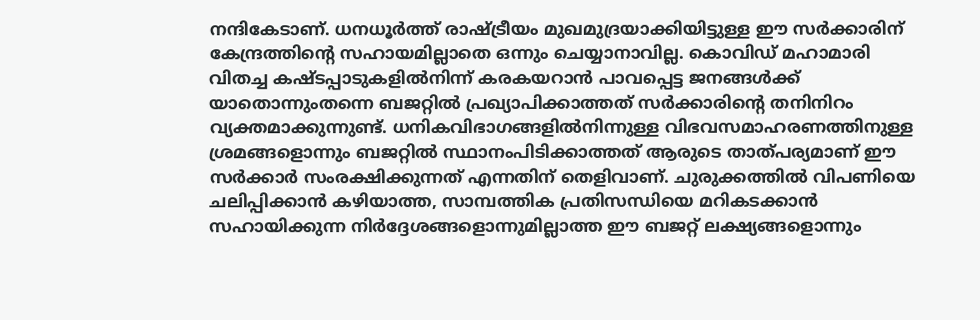നന്ദികേടാണ്. ധനധൂര്‍ത്ത് രാഷ്‌ട്രീയം മുഖമുദ്രയാക്കിയിട്ടുള്ള ഈ സര്‍ക്കാരിന് കേന്ദ്രത്തിന്റെ സഹായമില്ലാതെ ഒന്നും ചെയ്യാനാവില്ല. കൊവിഡ് മഹാമാരി വിതച്ച കഷ്ടപ്പാടുകളില്‍നിന്ന് കരകയറാന്‍ പാവപ്പെട്ട ജനങ്ങള്‍ക്ക് യാതൊന്നുംതന്നെ ബജറ്റില്‍ പ്രഖ്യാപിക്കാത്തത് സര്‍ക്കാരിന്റെ തനിനിറം വ്യക്തമാക്കുന്നുണ്ട്. ധനികവിഭാഗങ്ങളില്‍നിന്നുള്ള വിഭവസമാഹരണത്തിനുള്ള ശ്രമങ്ങളൊന്നും ബജറ്റില്‍ സ്ഥാനംപിടിക്കാത്തത് ആരുടെ താത്പര്യമാണ് ഈ സര്‍ക്കാര്‍ സംരക്ഷിക്കുന്നത് എന്നതിന് തെളിവാണ്. ചുരുക്കത്തില്‍ വിപണിയെ ചലിപ്പിക്കാന്‍ കഴിയാത്ത, സാമ്പത്തിക പ്രതിസന്ധിയെ മറികടക്കാന്‍ സഹായിക്കുന്ന നിര്‍ദ്ദേശങ്ങളൊന്നുമില്ലാത്ത ഈ ബജറ്റ് ലക്ഷ്യങ്ങളൊന്നും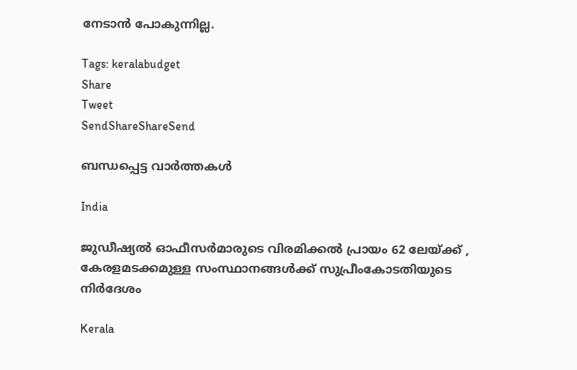നേടാന്‍ പോകുന്നില്ല.

Tags: keralabudget
Share
Tweet
SendShareShareSend

ബന്ധപ്പെട്ട വാര്‍ത്തകള്‍

India

ജുഡീഷ്യല്‍ ഓഫീസര്‍മാരുടെ വിരമിക്കല്‍ പ്രായം 62 ലേയ്‌ക്ക് , കേരളമടക്കമുള്ള സംസ്ഥാനങ്ങള്‍ക്ക് സുപ്രീംകോടതിയുടെ നിര്‍ദേശം

Kerala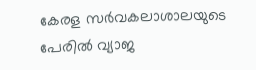കേരള സര്‍വകലാശാലയുടെ പേരില്‍ വ്യാജ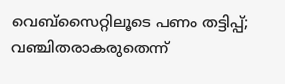വെബ്സൈറ്റിലൂടെ പണം തട്ടിപ്പ്; വഞ്ചിതരാകരുതെന്ന്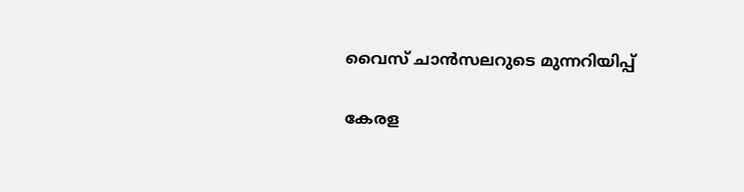വൈസ് ചാന്‍സലറുടെ മുന്നറിയിപ്പ്

കേരള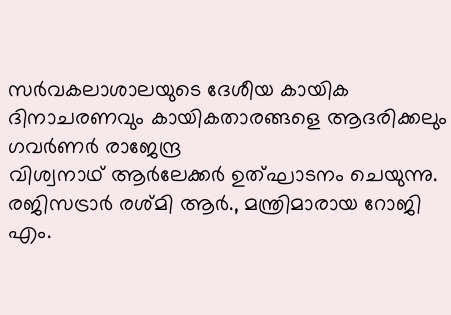സര്‍വകലാശാലയുടെ ദേശീയ കായിക ദിനാചരണവും കായികതാരങ്ങളെ ആദരിക്കലും ഗവര്‍ണര്‍ രാജേന്ദ്ര
വിശ്വനാഥ് ആര്‍ലേക്കര്‍ ഉത്ഘാടനം ചെയുന്നു. രജിസട്രാര്‍ രശ്മി ആര്‍., മന്ത്രിമാരായ റോജി എം.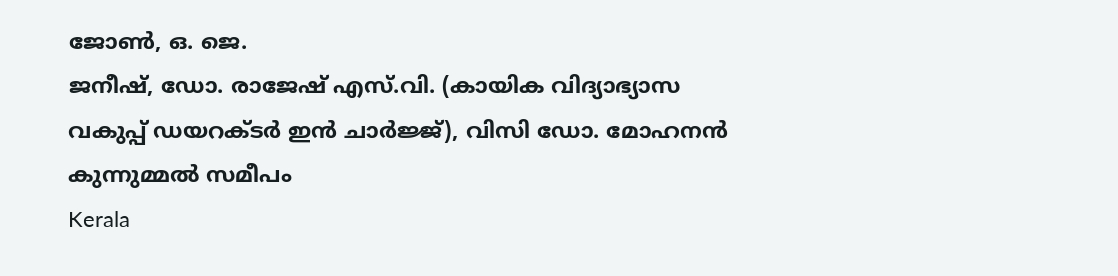ജോണ്‍, ഒ. ജെ.
ജനീഷ്, ഡോ. രാജേഷ് എസ്.വി. (കായിക വിദ്യാഭ്യാസ വകുപ്പ് ഡയറക്ടര്‍ ഇന്‍ ചാര്‍ജ്ജ്), വിസി ഡോ. മോഹനന്‍ കുന്നുമ്മല്‍ സമീപം
Kerala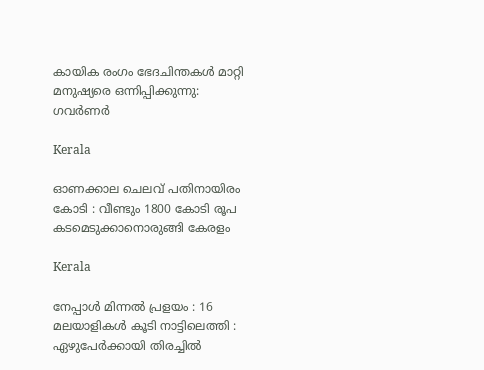കായിക രംഗം ഭേദചിന്തകള്‍ മാറ്റി മനുഷ്യരെ ഒന്നിപ്പിക്കുന്നു: ഗവര്‍ണര്‍

Kerala

ഓണക്കാല ചെലവ് പതിനായിരം കോടി : വീണ്ടും 1800 കോടി രൂപ കടമെടുക്കാനൊരുങ്ങി കേരളം

Kerala

നേപ്പാൾ മിന്നൽ പ്രളയം : 16 മലയാളികള്‍ കൂടി നാട്ടിലെത്തി : ഏഴുപേര്‍ക്കായി തിരച്ചില്‍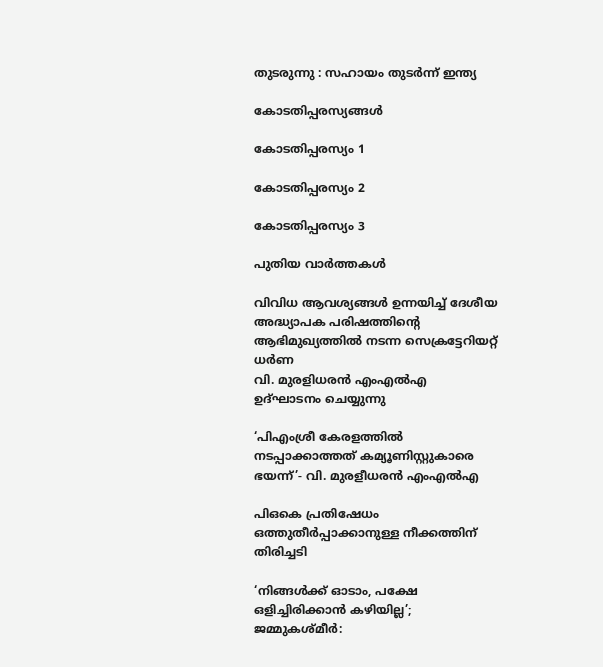തുടരുന്നു : സഹായം തുടർന്ന് ഇന്ത്യ

കോടതിപ്പരസ്യങ്ങള്‍

കോടതിപ്പരസ്യം 1

കോടതിപ്പരസ്യം 2

കോടതിപ്പരസ്യം 3

പുതിയ വാര്‍ത്തകള്‍

വിവിധ ആവശ്യങ്ങള്‍ ഉന്നയിച്ച് ദേശീയ അദ്ധ്യാപക പരിഷത്തിന്റെ ആഭിമുഖ്യത്തില്‍ നടന്ന സെക്രട്ടേറിയറ്റ് ധര്‍ണ
വി. മുരളിധരന്‍ എംഎല്‍എ ഉദ്ഘാടനം ചെയ്യുന്നു

‘പിഎംശ്രീ കേരളത്തില്‍ നടപ്പാക്കാത്തത് കമ്യൂണിസ്റ്റുകാരെ ഭയന്ന്’- വി. മുരളീധരന്‍ എംഎല്‍എ

പിഒകെ പ്രതിഷേധം ഒത്തുതീര്‍പ്പാക്കാനുള്ള നീക്കത്തിന് തിരിച്ചടി

‘നിങ്ങള്‍ക്ക് ഓടാം, പക്ഷേ ഒളിച്ചിരിക്കാന്‍ കഴിയില്ല’; ജമ്മുകശ്മീര്‍: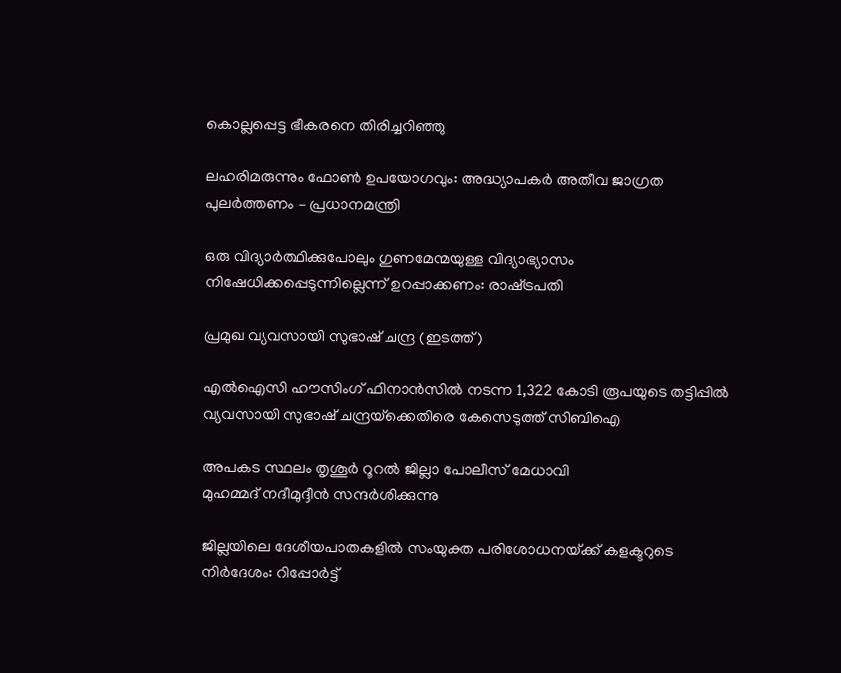കൊല്ലപ്പെട്ട ഭീകരനെ തിരിച്ചറിഞ്ഞു

ലഹരിമരുന്നും ഫോണ്‍ ഉപയോഗവും: അദ്ധ്യാപകര്‍ അതീവ ജാഗ്രത പുലര്‍ത്തണം – പ്രധാനമന്ത്രി

ഒരു വിദ്യാര്‍ത്ഥിക്കുപോലും ഗുണമേന്മയുള്ള വിദ്യാഭ്യാസം നിഷേധിക്കപ്പെടുന്നില്ലെന്ന് ഉറപ്പാക്കണം: രാഷ്‌ട്രപതി

പ്രമുഖ വ്യവസായി സുഭാഷ് ചന്ദ്ര (ഇടത്ത്)

എൽഐസി ഹൗസിംഗ് ഫിനാൻസിൽ നടന്ന 1,322 കോടി രൂപയുടെ തട്ടിപ്പിൽ വ്യവസായി സുഭാഷ് ചന്ദ്രയ്‌ക്കെതിരെ കേസെടുത്ത് സിബിഐ

അപകട സ്ഥലം തൃശൂര്‍ റൂറല്‍ ജില്ലാ പോലീസ് മേധാവി
മുഹമ്മദ് നദീമുദ്ദീന്‍ സന്ദര്‍ശിക്കുന്നു

ജില്ലയിലെ ദേശീയപാതകളില്‍ സംയുക്ത പരിശോധനയ്‌ക്ക് കളക്ടറുടെ നിര്‍ദേശം: റിപ്പോര്‍ട്ട്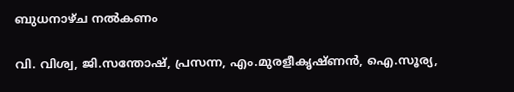ബുധനാഴ്ച നല്‍കണം

വി. വിശ്വ, ജി.സന്തോഷ്, പ്രസന്ന, എം.മുരളീകൃഷ്ണന്‍, ഐ.സൂര്യ,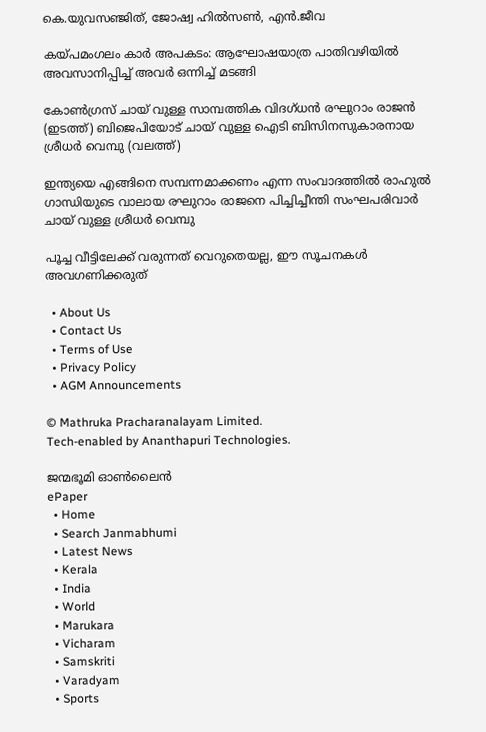കെ.യുവസഞ്ജിത്, ജോഷ്വ ഹില്‍സണ്‍, എന്‍.ജീവ

കയ്‌പമംഗലം കാര്‍ അപകടം: ആഘോഷയാത്ര പാതിവഴിയില്‍ അവസാനിപ്പിച്ച് അവര്‍ ഒന്നിച്ച് മടങ്ങി

കോണ്‍ഗ്രസ് ചായ് വുള്ള സാമ്പത്തിക വിദഗ്ധന്‍ രഘുറാം രാജന്‍ (ഇടത്ത്) ബിജെപിയോട് ചായ് വുള്ള ഐടി ബിസിനസുകാരനായ ശ്രീധര്‍ വെമ്പു (വലത്ത്)

ഇന്ത്യയെ എങ്ങിനെ സമ്പന്നമാക്കണം എന്ന സംവാദത്തില്‍ രാഹുല്‍ ഗാന്ധിയുടെ വാലായ രഘുറാം രാജനെ പിച്ചിച്ചീന്തി സംഘപരിവാര്‍ ചായ് വുള്ള ശ്രീധര്‍ വെമ്പു

പൂച്ച വീട്ടിലേക്ക് വരുന്നത് വെറുതെയല്ല, ഈ സൂചനകൾ അവഗണിക്കരുത്

  • About Us
  • Contact Us
  • Terms of Use
  • Privacy Policy
  • AGM Announcements

© Mathruka Pracharanalayam Limited.
Tech-enabled by Ananthapuri Technologies.

ജന്മഭൂമി ഓണ്‍ലൈന്‍
ePaper
  • Home
  • Search Janmabhumi
  • Latest News
  • Kerala
  • India
  • World
  • Marukara
  • Vicharam
  • Samskriti
  • Varadyam
  • Sports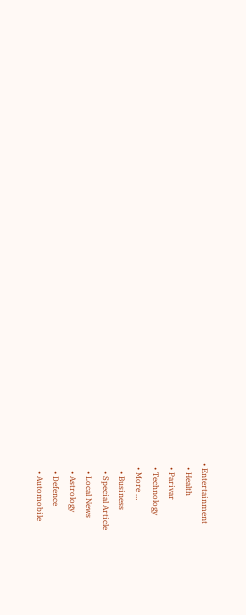• Entertainment
  • Health
  • Parivar
  • Technology
  • More …
    • Business
    • Special Article
    • Local News
    • Astrology
    • Defence
    • Automobile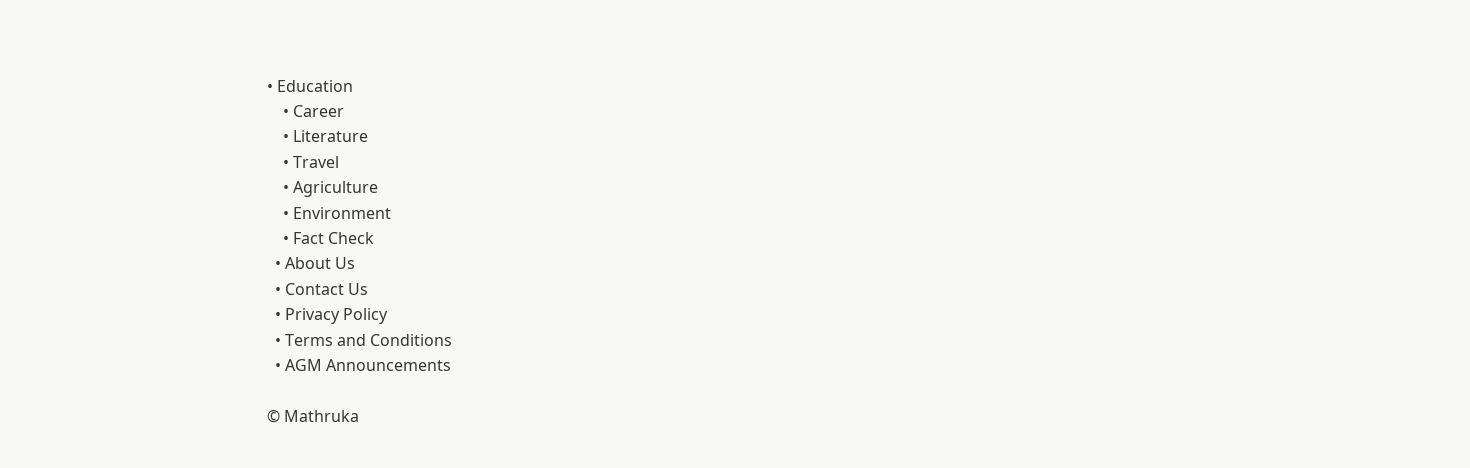• Education
    • Career
    • Literature
    • Travel
    • Agriculture
    • Environment
    • Fact Check
  • About Us
  • Contact Us
  • Privacy Policy
  • Terms and Conditions
  • AGM Announcements

© Mathruka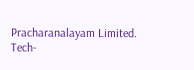Pracharanalayam Limited.
Tech-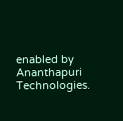enabled by Ananthapuri Technologies.